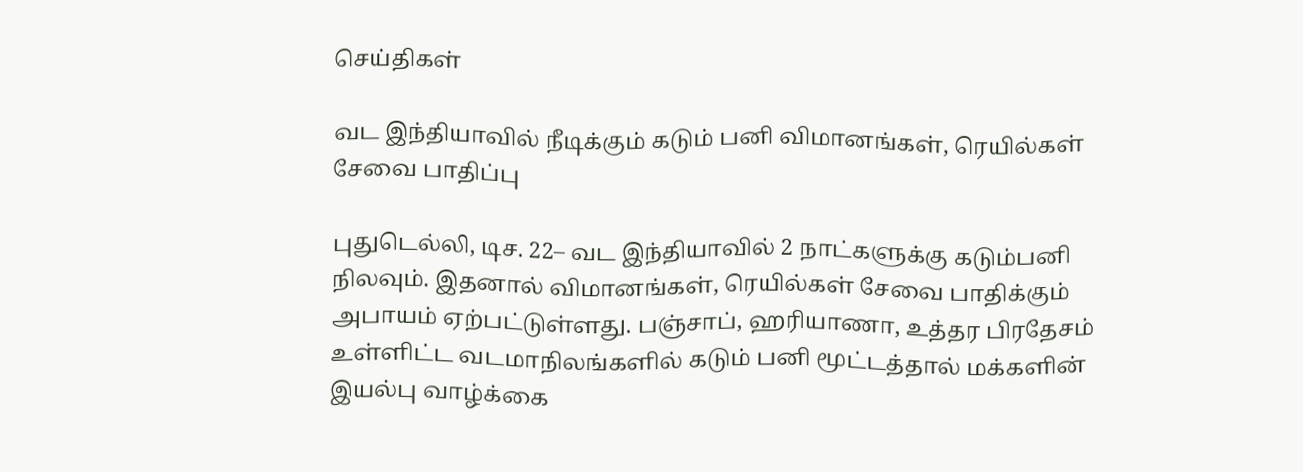செய்திகள்

வட இந்தியாவில் நீடிக்கும் கடும் பனி விமானங்கள், ரெயில்கள் சேவை பாதிப்பு

புதுடெல்லி, டிச. 22– வட இந்தியாவில் 2 நாட்களுக்கு கடும்பனி நிலவும். இதனால் விமானங்கள், ரெயில்கள் சேவை பாதிக்கும் அபாயம் ஏற்பட்டுள்ளது. பஞ்சாப், ஹரியாணா, உத்தர பிரதேசம் உள்ளிட்ட வடமாநிலங்களில் கடும் பனி மூட்டத்தால் மக்களின் இயல்பு வாழ்க்கை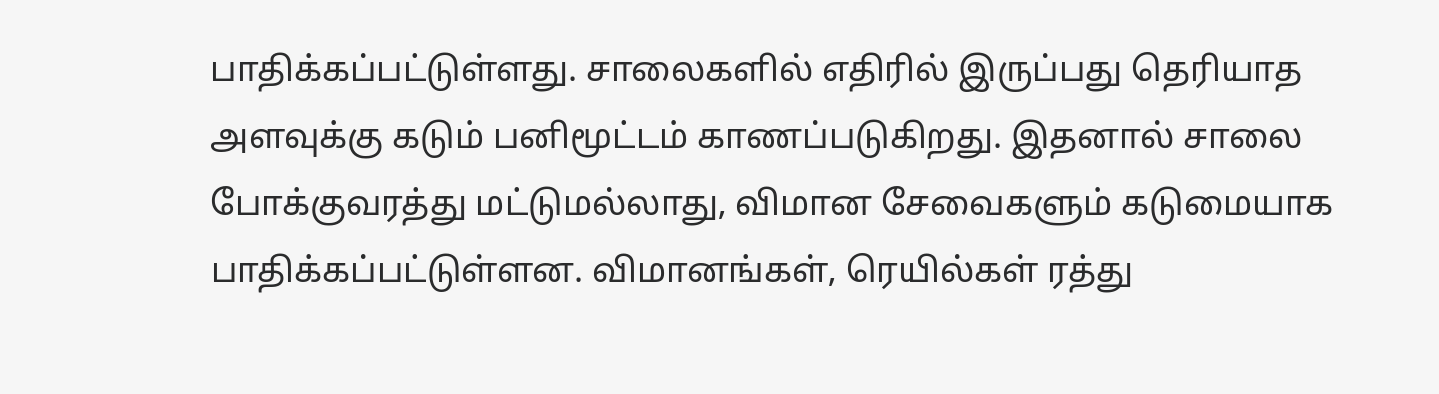பாதிக்கப்பட்டுள்ளது. சாலைகளில் எதிரில் இருப்பது தெரியாத அளவுக்கு கடும் பனிமூட்டம் காணப்படுகிறது. இதனால் சாலை போக்குவரத்து மட்டுமல்லாது, விமான சேவைகளும் கடுமையாக பாதிக்கப்பட்டுள்ளன. விமானங்கள், ரெயில்கள் ரத்து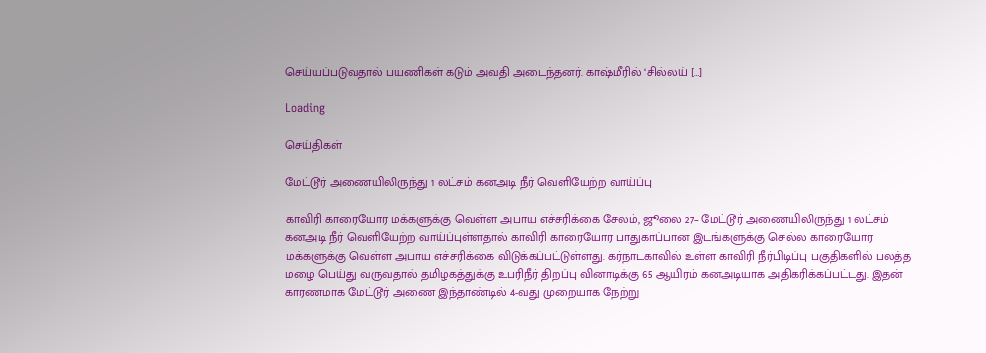செய்யப்படுவதால் பயணிகள் கடும் அவதி அடைந்தனர். காஷ்மீரில் ‘சில்லய் […]

Loading

செய்திகள்

மேட்டூர் அணையிலிருந்து 1 லட்சம் கனஅடி நீர் வெளியேற்ற வாய்ப்பு

காவிரி காரையோர மக்களுக்கு வெள்ள அபாய எச்சரிக்கை சேலம், ஜூலை 27– மேட்டூர் அணையிலிருந்து 1 லட்சம் கனஅடி நீர் வெளியேற்ற வாய்ப்புள்ளதால் காவிரி காரையோர பாதுகாப்பான இடங்களுக்கு செல்ல காரையோர மக்களுக்கு வெள்ள அபாய எச்சரிக்கை விடுக்கப்பட்டுள்ளது. கர்நாடகாவில் உள்ள காவிரி நீர்பிடிப்பு பகுதிகளில் பலத்த மழை பெய்து வருவதால் தமிழகத்துக்கு உபரிநீர் திறப்பு வினாடிக்கு 65 ஆயிரம் கனஅடியாக அதிகரிக்கப்பட்டது. இதன் காரணமாக மேட்டூர் அணை இந்தாண்டில் 4-வது முறையாக நேற்று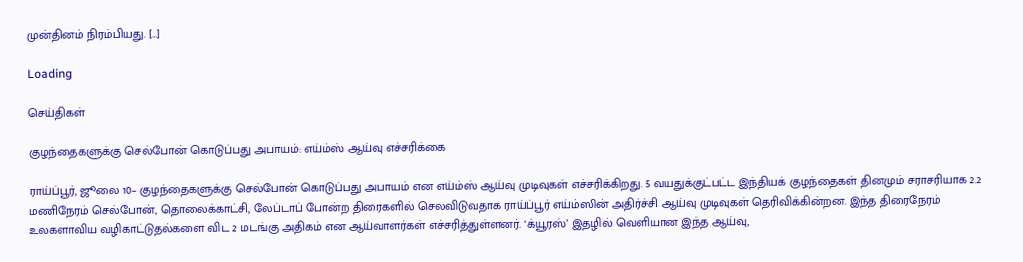முன்தினம் நிரம்பியது. […]

Loading

செய்திகள்

குழந்தைகளுக்கு செல்போன் கொடுப்பது அபாயம்: எய்ம்ஸ் ஆய்வு எச்சரிக்கை

ராய்ப்பூர், ஜூலை 10– குழந்தைகளுக்கு செல்போன் கொடுப்பது அபாயம் என எய்ம்ஸ் ஆய்வு முடிவுகள் எச்சரிக்கிறது. 5 வயதுக்குட்பட்ட இந்தியக் குழந்தைகள் தினமும் சராசரியாக 2.2 மணிநேரம் செல்போன், தொலைக்காட்சி, லேப்டாப் போன்ற திரைகளில் செலவிடுவதாக ராய்ப்பூர் எய்ம்ஸின் அதிர்ச்சி ஆய்வு முடிவுகள் தெரிவிக்கின்றன. இந்த திரைநேரம் உலகளாவிய வழிகாட்டுதல்களை விட 2 மடங்கு அதிகம் என ஆய்வாளர்கள் எச்சரித்துள்ளனர். ‘க்யூரஸ்’ இதழில் வெளியான இந்த ஆய்வு,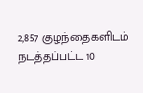2,857 குழந்தைகளிடம் நடத்தப்பட்ட 10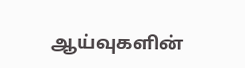ஆய்வுகளின்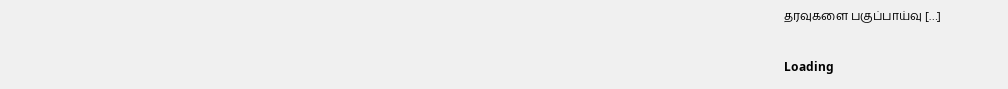தரவுகளை பகுப்பாய்வு […]

Loading